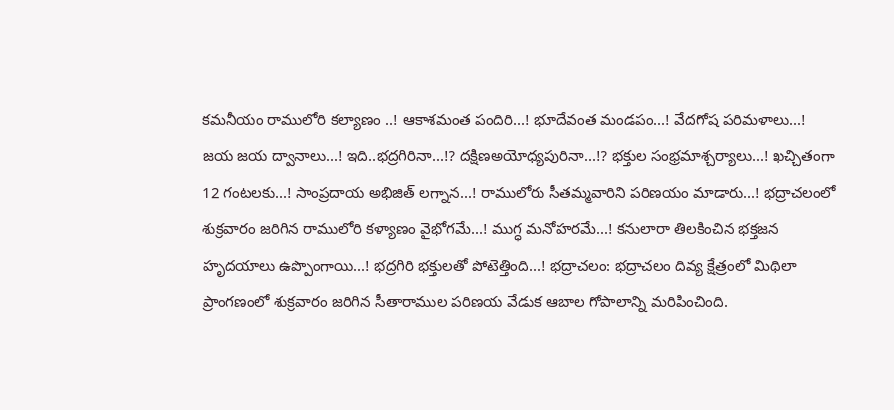కమనీయం రాములోరి కల్యాణం ..! ఆకాశమంత పందిరి...! భూదేవంత మండపం...! వేదగోష పరిమళాలు...! జయ జయ ద్వానాలు...! ఇది..భద్రగిరినా...!? దక్షిణఅయోధ్యపురినా...!? భక్తుల సంభ్రమాశ్చర్యాలు...! ఖచ్చితంగా 12 గంటలకు...! సాంప్రదాయ అభిజిత్ లగ్నాన...! రాములోరు సీతమ్మవారిని పరిణయం మాడారు...! భద్రాచలంలో శుక్రవారం జరిగిన రాములోరి కళ్యాణం వైభోగమే...! ముగ్ధ మనోహరమే...! కనులారా తిలకించిన భక్తజన హృదయాలు ఉప్పొంగాయి...! భద్రగిరి భక్తులతో పోటెత్తింది...! భద్రాచలం: భద్రాచలం దివ్య క్షేత్రంలో మిథిలా ప్రాంగణంలో శుక్రవారం జరిగిన సీతారాముల పరిణయ వేడుక ఆబాల గోపాలాన్ని మరిపించింది.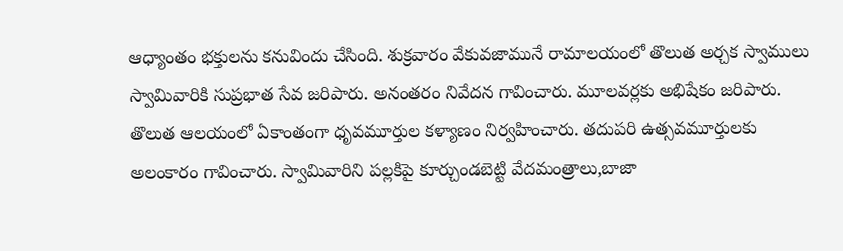ఆధ్యాంతం భక్తులను కనువిందు చేసింది. శుక్రవారం వేకువజామునే రామాలయంలో తొలుత అర్చక స్వాములు స్వామివారికి సుప్రభాత సేవ జరిపారు. అనంతరం నివేదన గావించారు. మూలవర్లకు అభిషేకం జరిపారు. తొలుత ఆలయంలో ఏకాంతంగా ధృవమూర్తుల కళ్యాణం నిర్వహించారు. తదుపరి ఉత్సవమూర్తులకు అలంకారం గావించారు. స్వామివారిని పల్లకిపై కూర్చుండబెట్టి వేదమంత్రాలు,బాజా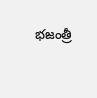భజంత్రీ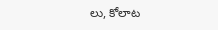లు, కోలాట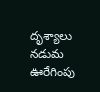దృశ్యాలు నడుమ ఊరేగింపు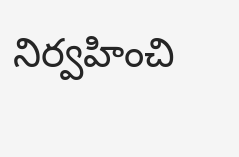నిర్వహించి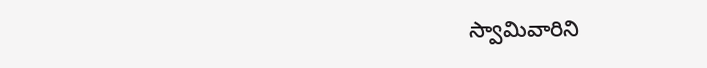స్వామివారిని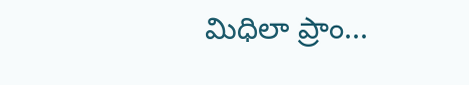మిధిలా ప్రాం...